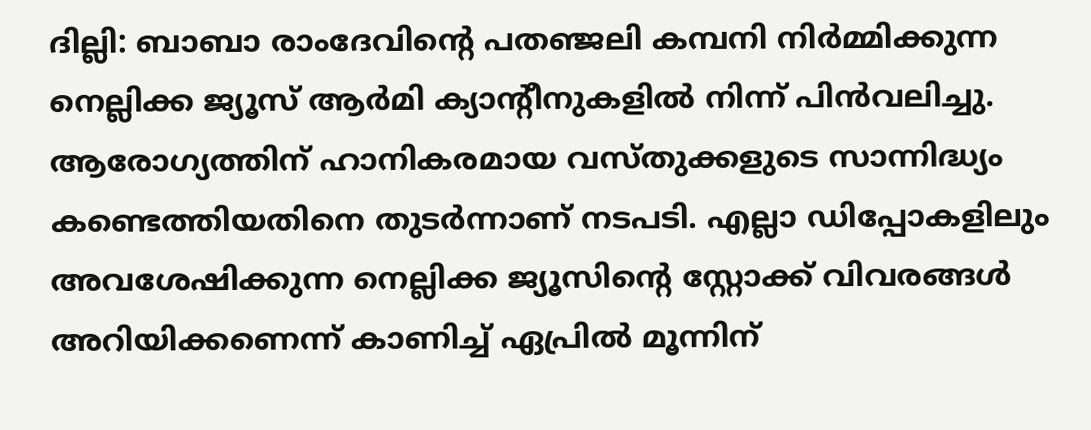ദില്ലി: ബാബാ രാംദേവിന്റെ പതഞ്ജലി കമ്പനി നിര്‍മ്മിക്കുന്ന നെല്ലിക്ക ജ്യൂസ് ആര്‍മി ക്യാന്റീനുകളില്‍ നിന്ന് പിന്‍വലിച്ചു. ആരോഗ്യത്തിന് ഹാനികരമായ വസ്തുക്കളുടെ സാന്നിദ്ധ്യം കണ്ടെത്തിയതിനെ തുടര്‍ന്നാണ് നടപടി. എല്ലാ ഡിപ്പോകളിലും അവശേഷിക്കുന്ന നെല്ലിക്ക ജ്യൂസിന്റെ സ്റ്റോക്ക് വിവരങ്ങള്‍ അറിയിക്കണെന്ന് കാണിച്ച് ഏപ്രില്‍ മൂന്നിന്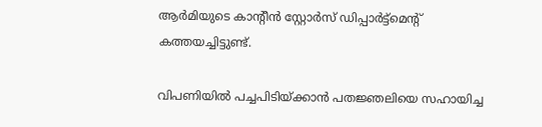ആര്‍മിയുടെ കാന്റീന്‍ സ്റ്റോര്‍സ് ഡിപ്പാര്‍ട്ട്മെന്റ് കത്തയച്ചിട്ടുണ്ട്.

വിപണിയില്‍ പച്ചപിടിയ്ക്കാന്‍ പതജ്ഞലിയെ സഹായിച്ച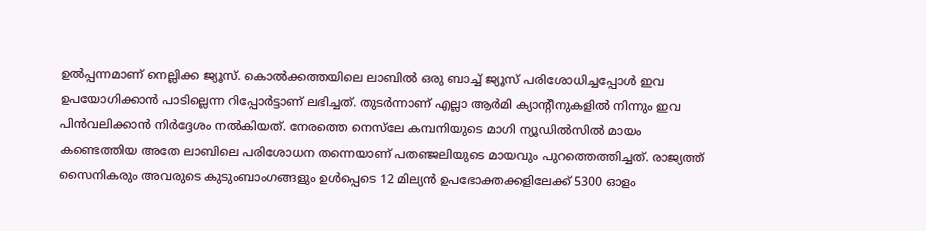ഉല്‍പ്പന്നമാണ് നെല്ലിക്ക ജ്യൂസ്. കൊല്‍ക്കത്തയിലെ ലാബില്‍ ഒരു ബാച്ച് ജ്യൂസ് പരിശോധിച്ചപ്പോള്‍ ഇവ ഉപയോഗിക്കാന്‍ പാടില്ലെന്ന റിപ്പോര്‍ട്ടാണ് ലഭിച്ചത്. തുടര്‍ന്നാണ് എല്ലാ ആര്‍മി ക്യാന്റീനുകളില്‍ നിന്നും ഇവ പിന്‍വലിക്കാന്‍ നിര്‍ദ്ദേശം നല്‍കിയത്. നേരത്തെ നെസ്‍ലേ കമ്പനിയുടെ മാഗി ന്യൂഡില്‍സില്‍ മായം കണ്ടെത്തിയ അതേ ലാബിലെ പരിശോധന തന്നെയാണ് പതഞ്ജലിയുടെ മായവും പുറത്തെത്തിച്ചത്. രാജ്യത്ത് സൈനികരും അവരുടെ കുടുംബാംഗങ്ങളും ഉള്‍പ്പെടെ 12 മില്യന്‍ ഉപഭോക്തക്കളിലേക്ക് 5300 ഓളം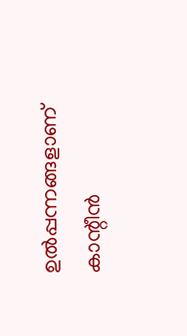ഉല്‍പ്പന്നങ്ങളാണ് കാന്റീന്‍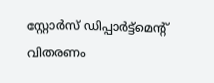സ്റ്റോര്‍സ് ഡിപ്പാര്‍ട്ട്മെന്റ് വിതരണം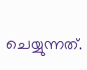ചെയ്യുന്നത്.